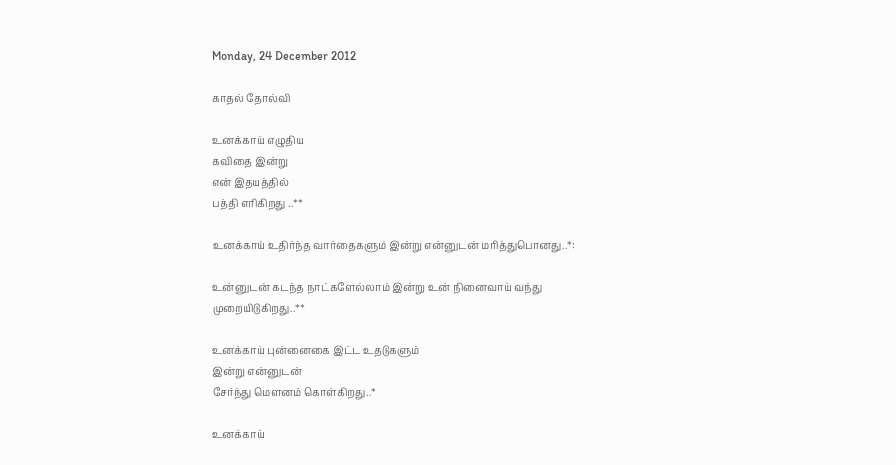Monday, 24 December 2012

காதல் தோல்வி

உனக்காய் எழுதிய
கவிதை இன்று
என் இதயத்தில்
பத்தி எரிகிறது ..**

உனக்காய் உதிர்ந்த வார்தைகளும் இன்று என்னுடன் மரித்துபொனது..*:

உன்னுடன் கடந்த நாட்களேல்லாம் இன்று உன் நினைவாய் வந்து
முறையிடுகிறது..**

உனக்காய் புன்னைகை இட்ட உதடுகளும்
இன்று என்னுடன்
சேர்ந்து மௌனம் கொள்கிறது..*

உனக்காய்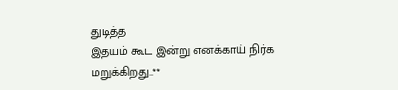துடித்த
இதயம் கூட இன்று எனக்காய் நிர்க
மறுக்கிறது..**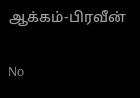ஆக்கம்-பிரவீன்

No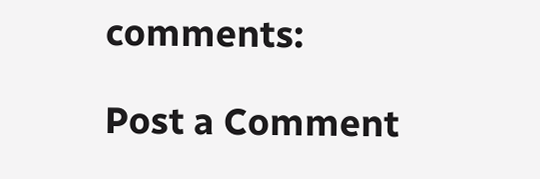comments:

Post a Comment